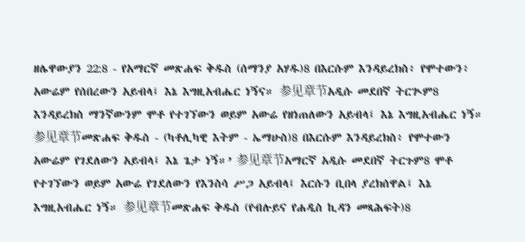ዘሌዋውያን 22:8 - የአማርኛ መጽሐፍ ቅዱስ (ሰማንያ አሃዱ)8 በእርሱም እንዳይረክስ፥ የሞተውን፥ አውሬም የሰበረውን አይብላ፤ እኔ እግዚአብሔር ነኝና። 参见章节አዲሱ መደበኛ ትርጒም8 እንዳይረክስ ማንኛውንም ሞቶ የተገኘውን ወይም አውሬ የዘነጠለውን አይብላ፤ እኔ እግዚአብሔር ነኝ። 参见章节መጽሐፍ ቅዱስ - (ካቶሊካዊ እትም - ኤማሁስ)8 በእርሱም እንዳይረክስ፥ የሞተውን አውሬም የገደለውን አይብላ፤ እኔ ጌታ ነኝ።’ 参见章节አማርኛ አዲሱ መደበኛ ትርጉም8 ሞቶ የተገኘውን ወይም አውሬ የገደለውን የእንስሳ ሥጋ አይብላ፤ እርሱን ቢበላ ያረክሰዋል፤ እኔ እግዚአብሔር ነኝ። 参见章节መጽሐፍ ቅዱስ (የብሉይና የሐዲስ ኪዳን መጻሕፍት)8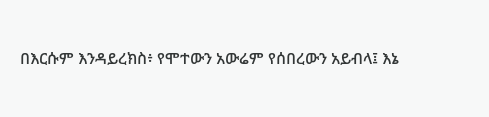በእርሱም እንዳይረክስ፥ የሞተውን አውሬም የሰበረውን አይብላ፤ እኔ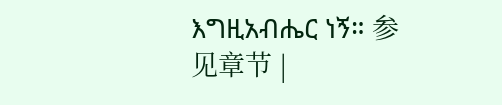እግዚአብሔር ነኝ። 参见章节 |